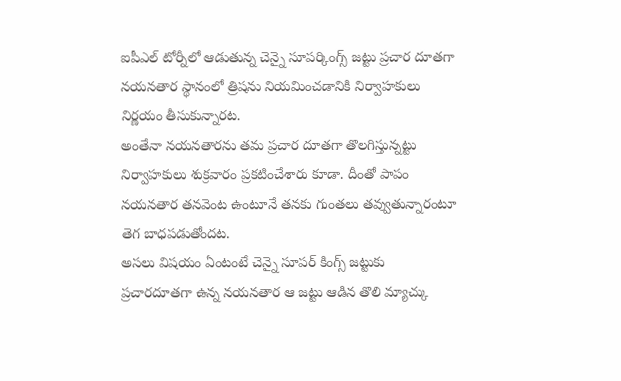ఐపీఎల్ టోర్నీలో ఆడుతున్న చెన్నై సూపర్కింగ్స్ జట్టు ప్రచార దూతగా నయనతార స్థానంలో త్రిషను నియమించడానికి నిర్వాహకులు నిర్ణయం తీసుకున్నారట.
అంతేనా నయనతారను తమ ప్రచార దూతగా తొలగిస్తున్నట్టు నిర్వాహకులు శుక్రవారం ప్రకటించేశారు కూడా. దీంతో పాపం నయనతార తనవెంట ఉంటూనే తనకు గుంతలు తవ్వుతున్నారంటూ తెగ బాధపడుతోందట.
అసలు విషయం ఏంటంటే చెన్నై సూపర్ కింగ్స్ జట్టుకు ప్రచారదూతగా ఉన్న నయనతార ఆ జట్టు ఆడిన తొలి మ్యాచ్కు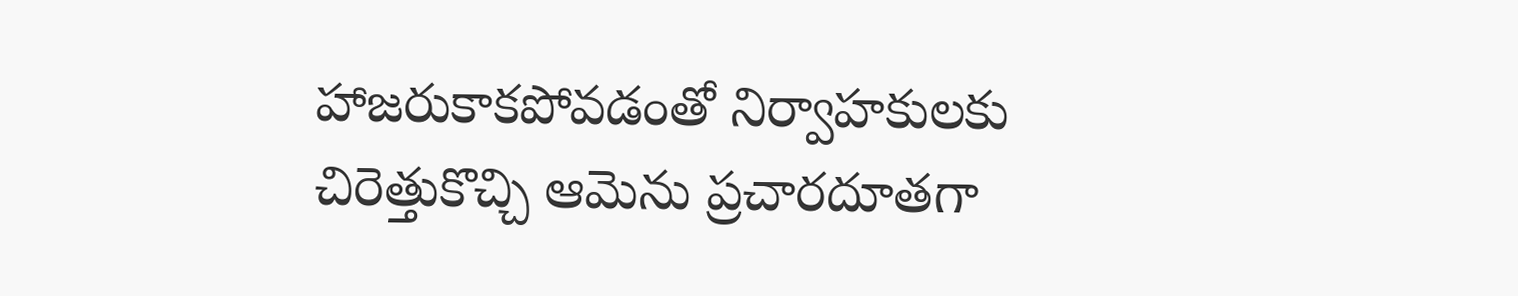హాజరుకాకపోవడంతో నిర్వాహకులకు చిరెత్తుకొచ్చి ఆమెను ప్రచారదూతగా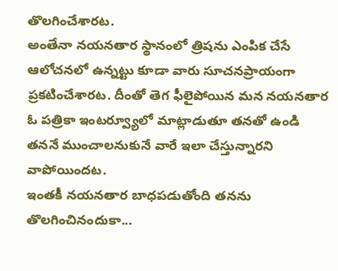తొలగించేశారట.
అంతేనా నయనతార స్థానంలో త్రిషను ఎంపిక చేసే ఆలోచనలో ఉన్నట్టు కూడా వారు సూచనప్రాయంగా ప్రకటించేశారట. దీంతో తెగ ఫీలైపోయిన మన నయనతార ఓ పత్రికా ఇంటర్వ్యూలో మాట్లాడుతూ తనతో ఉండి తననే ముంచాలనుకునే వారే ఇలా చేస్తున్నారని వాపోయిందట.
ఇంతకీ నయనతార బాధపడుతోంది తనను తొలగించినందుకా...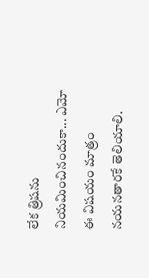లేక త్రిషను నియమించినందుకా... ఎమో ఈ విషయం మాత్రం నయనతారకే తెలియాలి.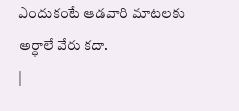ఎందుకంటే ఆడవారి మాటలకు అర్ధాలే వేరు కదా.
|